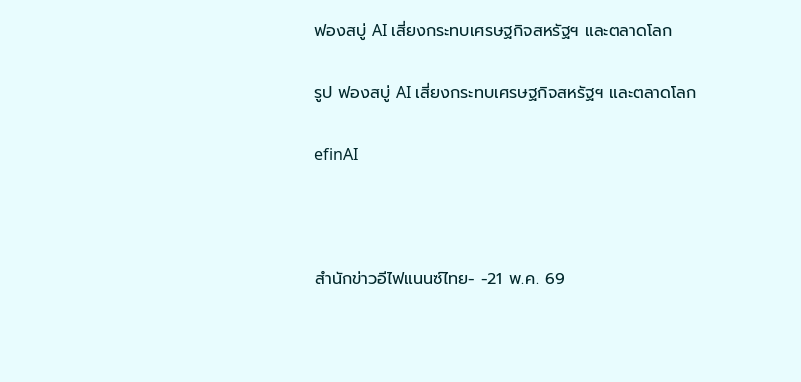ฟองสบู่ AI เสี่ยงกระทบเศรษฐกิจสหรัฐฯ และตลาดโลก

รูป ฟองสบู่ AI เสี่ยงกระทบเศรษฐกิจสหรัฐฯ และตลาดโลก

efinAI



สำนักข่าวอีไฟแนนซ์ไทย- -21 พ.ค. 69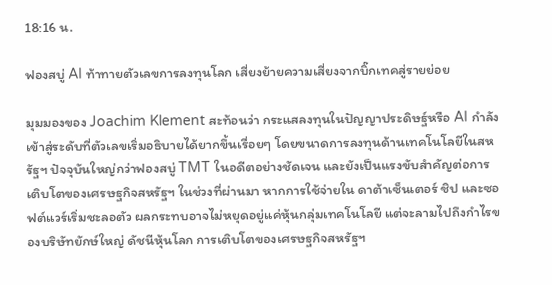18:16 น.

ฟองสบู่ AI ท้าทายตัวเลขการลงทุนโลก เสี่ยงย้ายความเสี่ยงจากบิ๊กเทคสู่รายย่อย

มุมมองของ Joachim Klement สะท้อนว่า กระแสลงทุนในปัญญาประดิษฐ์หรือ AI กำลังเข้าสู่ระดับที่ตัวเลขเริ่มอธิบายได้ยากขึ้นเรื่อยๆ โดยขนาดการลงทุนด้านเทคโนโลยีในสหรัฐฯ ปัจจุบันใหญ่กว่าฟองสบู่ TMT ในอดีตอย่างชัดเจน และยังเป็นแรงขับสำคัญต่อการเติบโตของเศรษฐกิจสหรัฐฯ ในช่วงที่ผ่านมา หากการใช้จ่ายใน ดาต้าเซ็นเตอร์ ชิป และซอฟต์แวร์เริ่มชะลอตัว ผลกระทบอาจไม่หยุดอยู่แค่หุ้นกลุ่มเทคโนโลยี แต่จะลามไปถึงกำไรของบริษัทยักษ์ใหญ่ ดัชนีหุ้นโลก การเติบโตของเศรษฐกิจสหรัฐฯ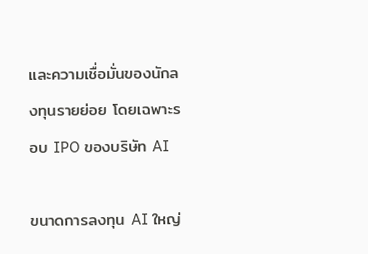และความเชื่อมั่นของนักลงทุนรายย่อย โดยเฉพาะรอบ IPO ของบริษัท AI

ขนาดการลงทุน AI ใหญ่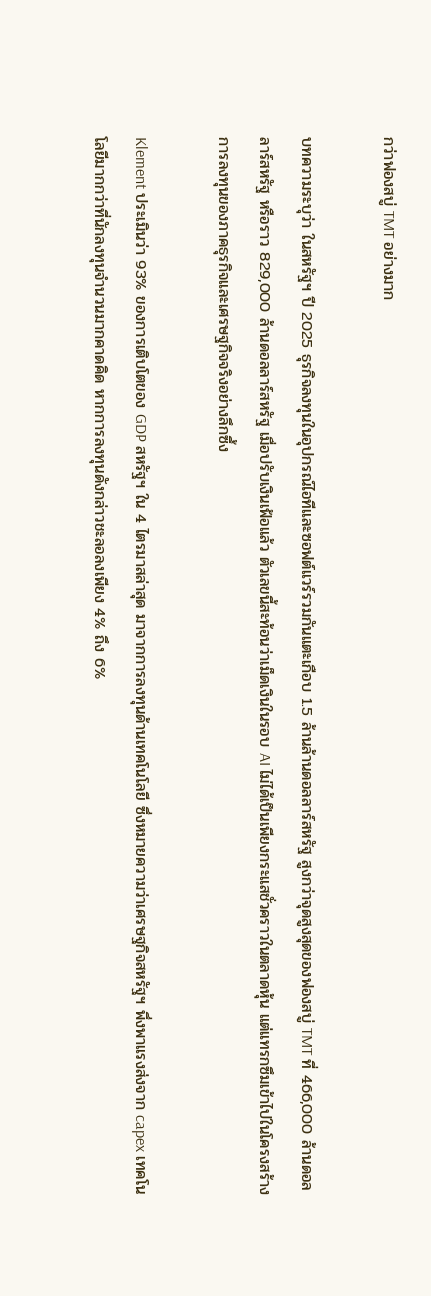กว่าฟองสบู่ TMT อย่างมาก

บทความระบุว่า ในสหรัฐฯ ปี 2025 ธุรกิจลงทุนในอุปกรณ์ไอทีและซอฟต์แวร์รวมกันแตะเกือบ 1.5 ล้านล้านดอลลาร์สหรัฐ สูงกว่าจุดสูงสุดของฟองสบู่ TMT ที่ 466,000 ล้านดอลลาร์สหรัฐ หรือราว 829,000 ล้านดอลลาร์สหรัฐ เมื่อปรับเงินเฟ้อแล้ว ตัวเลขนี้สะท้อนว่าเม็ดเงินในรอบ AI ไม่ได้เป็นเพียงกระแสชั่วคราวในตลาดหุ้น แต่แทรกซึมเข้าไปในโครงสร้างการลงทุนของภาคธุรกิจและเศรษฐกิจจริงอย่างลึกซึ้ง

Klement ประเมินว่า 93% ของการเติบโตของ GDP สหรัฐฯ ใน 4 ไตรมาสล่าสุด มาจากการลงทุนด้านเทคโนโลยี ซึ่งหมายความว่าเศรษฐกิจสหรัฐฯ พึ่งพาแรงส่งจาก capex เทคโนโลยีมากกว่าที่นักลงทุนจำนวนมากคาดคิด หากการลงทุนดังกล่าวชะลอลงเพียง 4% ถึง 6%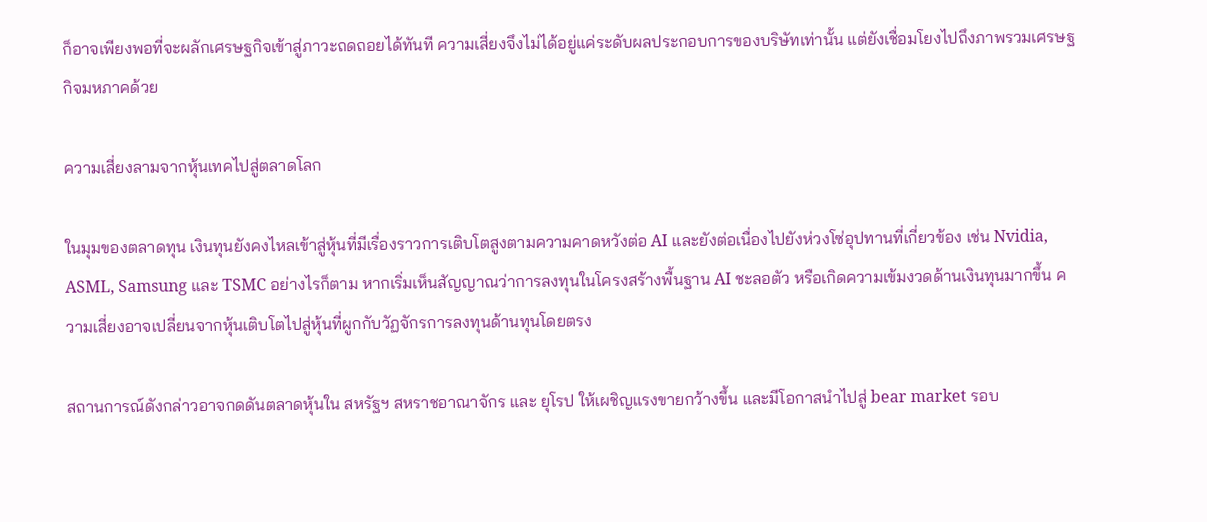ก็อาจเพียงพอที่จะผลักเศรษฐกิจเข้าสู่ภาวะถดถอยได้ทันที ความเสี่ยงจึงไม่ได้อยู่แค่ระดับผลประกอบการของบริษัทเท่านั้น แต่ยังเชื่อมโยงไปถึงภาพรวมเศรษฐกิจมหภาคด้วย

ความเสี่ยงลามจากหุ้นเทคไปสู่ตลาดโลก

ในมุมของตลาดทุน เงินทุนยังคงไหลเข้าสู่หุ้นที่มีเรื่องราวการเติบโตสูงตามความคาดหวังต่อ AI และยังต่อเนื่องไปยังห่วงโซ่อุปทานที่เกี่ยวข้อง เช่น Nvidia, ASML, Samsung และ TSMC อย่างไรก็ตาม หากเริ่มเห็นสัญญาณว่าการลงทุนในโครงสร้างพื้นฐาน AI ชะลอตัว หรือเกิดความเข้มงวดด้านเงินทุนมากขึ้น ความเสี่ยงอาจเปลี่ยนจากหุ้นเติบโตไปสู่หุ้นที่ผูกกับวัฏจักรการลงทุนด้านทุนโดยตรง

สถานการณ์ดังกล่าวอาจกดดันตลาดหุ้นใน สหรัฐฯ สหราชอาณาจักร และ ยุโรป ให้เผชิญแรงขายกว้างขึ้น และมีโอกาสนำไปสู่ bear market รอบ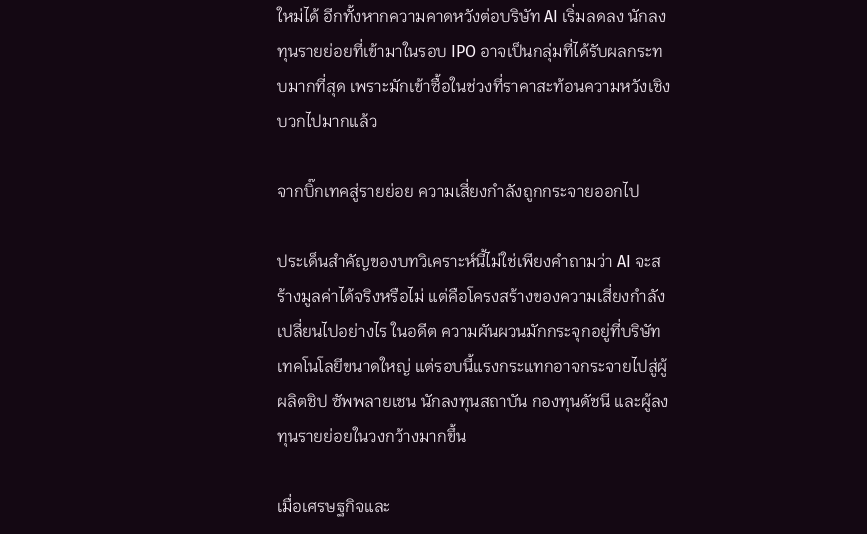ใหม่ได้ อีกทั้งหากความคาดหวังต่อบริษัท AI เริ่มลดลง นักลงทุนรายย่อยที่เข้ามาในรอบ IPO อาจเป็นกลุ่มที่ได้รับผลกระทบมากที่สุด เพราะมักเข้าซื้อในช่วงที่ราคาสะท้อนความหวังเชิงบวกไปมากแล้ว

จากบิ๊กเทคสู่รายย่อย ความเสี่ยงกำลังถูกกระจายออกไป

ประเด็นสำคัญของบทวิเคราะห์นี้ไม่ใช่เพียงคำถามว่า AI จะสร้างมูลค่าได้จริงหรือไม่ แต่คือโครงสร้างของความเสี่ยงกำลังเปลี่ยนไปอย่างไร ในอดีต ความผันผวนมักกระจุกอยู่ที่บริษัทเทคโนโลยีขนาดใหญ่ แต่รอบนี้แรงกระแทกอาจกระจายไปสู่ผู้ผลิตชิป ซัพพลายเชน นักลงทุนสถาบัน กองทุนดัชนี และผู้ลงทุนรายย่อยในวงกว้างมากขึ้น

เมื่อเศรษฐกิจและ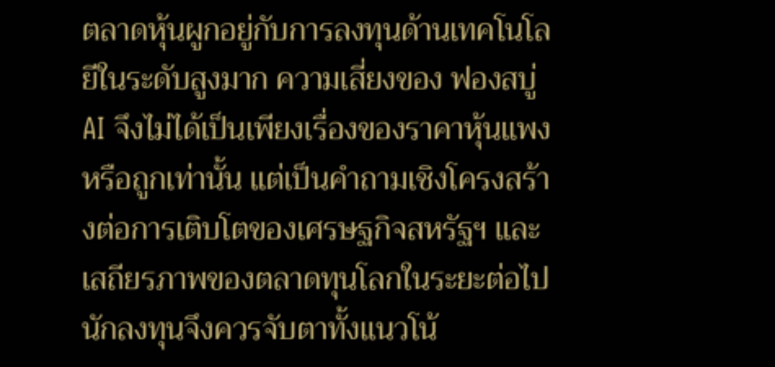ตลาดหุ้นผูกอยู่กับการลงทุนด้านเทคโนโลยีในระดับสูงมาก ความเสี่ยงของ ฟองสบู่ AI จึงไม่ได้เป็นเพียงเรื่องของราคาหุ้นแพงหรือถูกเท่านั้น แต่เป็นคำถามเชิงโครงสร้างต่อการเติบโตของเศรษฐกิจสหรัฐฯ และเสถียรภาพของตลาดทุนโลกในระยะต่อไป นักลงทุนจึงควรจับตาทั้งแนวโน้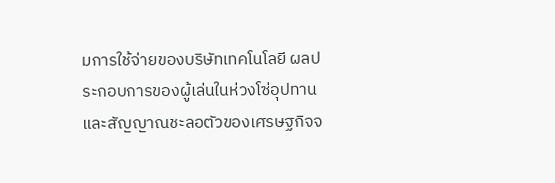มการใช้จ่ายของบริษัทเทคโนโลยี ผลประกอบการของผู้เล่นในห่วงโซ่อุปทาน และสัญญาณชะลอตัวของเศรษฐกิจจ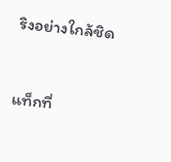ริงอย่างใกล้ชิด


แท็กที่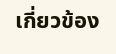เกี่ยวข้อง